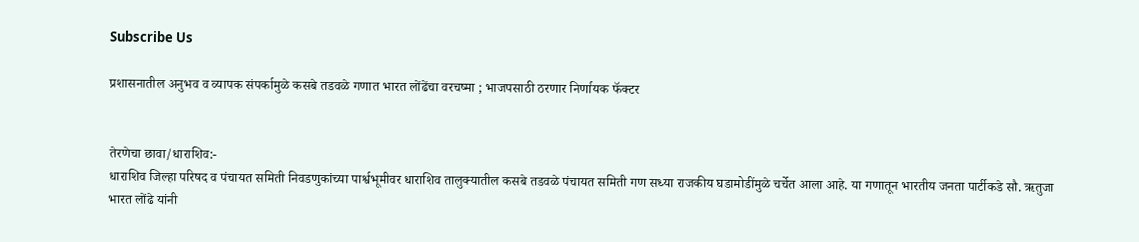Subscribe Us

प्रशासनातील अनुभव व व्यापक संपर्कामुळे कसबे तडवळे गणात भारत लोंढेंचा वरचष्मा ; भाजपसाठी ठरणार निर्णायक फॅक्टर


तेरणेचा छावा/धाराशिव:-
धाराशिव जिल्हा परिषद व पंचायत समिती निवडणुकांच्या पार्श्वभूमीवर धाराशिव तालुक्यातील कसबे तडवळे पंचायत समिती गण सध्या राजकीय घडामोडींमुळे चर्चेत आला आहे. या गणातून भारतीय जनता पार्टीकडे सौ. ऋतुजा भारत लोंढे यांनी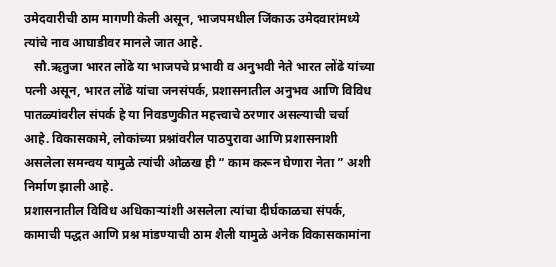उमेदवारीची ठाम मागणी केली असून, भाजपमधील जिंकाऊ उमेदवारांमध्ये त्यांचे नाव आघाडीवर मानले जात आहे.
   सौ.ऋतुजा भारत लोंढे या भाजपचे प्रभावी व अनुभवी नेते भारत लोंढे यांच्या पत्नी असून, भारत लोंढे यांचा जनसंपर्क, प्रशासनातील अनुभव आणि विविध पातळ्यांवरील संपर्क हे या निवडणुकीत महत्त्वाचे ठरणार असल्याची चर्चा आहे. विकासकामे, लोकांच्या प्रश्नांवरील पाठपुरावा आणि प्रशासनाशी असलेला समन्वय यामुळे त्यांची ओळख ही “ काम करून घेणारा नेता ” अशी निर्माण झाली आहे.
प्रशासनातील विविध अधिकाऱ्यांशी असलेला त्यांचा दीर्घकाळचा संपर्क, कामाची पद्धत आणि प्रश्न मांडण्याची ठाम शैली यामुळे अनेक विकासकामांना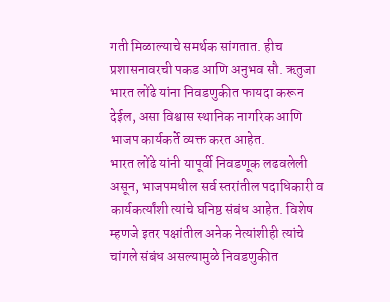गती मिळाल्याचे समर्थक सांगतात. हीच प्रशासनावरची पकड आणि अनुभव सौ. ऋतुजा भारत लोंढे यांना निवडणुकीत फायदा करून देईल, असा विश्वास स्थानिक नागरिक आणि भाजप कार्यकर्ते व्यक्त करत आहेत.
भारत लोंढे यांनी यापूर्वी निवडणूक लढवलेली असून, भाजपमधील सर्व स्तरांतील पदाधिकारी व कार्यकर्त्यांशी त्यांचे घनिष्ठ संबंध आहेत. विशेष म्हणजे इतर पक्षांतील अनेक नेत्यांशीही त्यांचे चांगले संबंध असल्यामुळे निवडणुकीत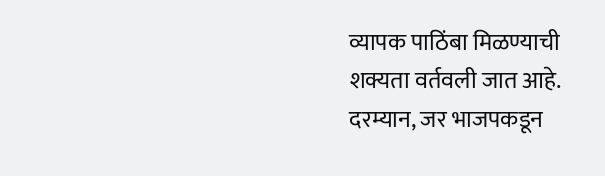व्यापक पाठिंबा मिळण्याची शक्यता वर्तवली जात आहे.
दरम्यान, जर भाजपकडून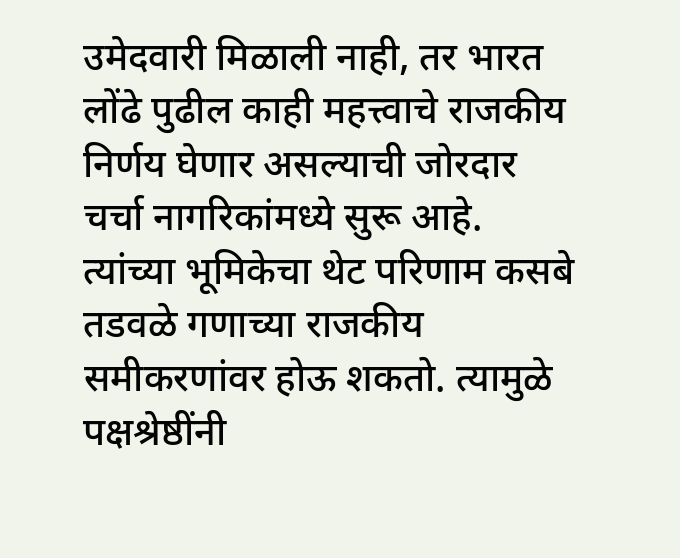उमेदवारी मिळाली नाही, तर भारत लोंढे पुढील काही महत्त्वाचे राजकीय निर्णय घेणार असल्याची जोरदार चर्चा नागरिकांमध्ये सुरू आहे. त्यांच्या भूमिकेचा थेट परिणाम कसबे तडवळे गणाच्या राजकीय समीकरणांवर होऊ शकतो. त्यामुळे पक्षश्रेष्ठींनी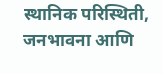स्थानिक परिस्थिती, जनभावना आणि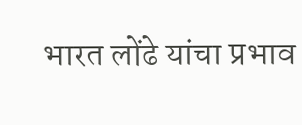भारत लोंढे यांचा प्रभाव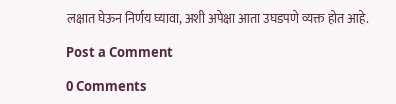लक्षात घेऊन निर्णय घ्यावा, अशी अपेक्षा आता उघडपणे व्यक्त होत आहे.

Post a Comment

0 Comments